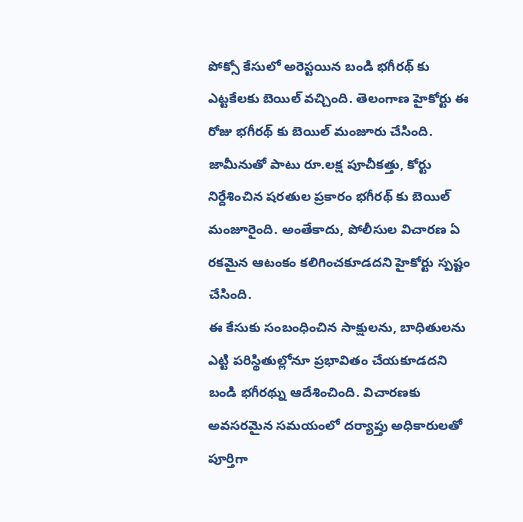పోక్సో కేసులో అరెస్టయిన బండి భగీరథ్ కు ఎట్టకేలకు బెయిల్ వచ్చింది. తెలంగాణ హైకోర్టు ఈ రోజు భగీరథ్ కు బెయిల్ మంజూరు చేసింది. జామీనుతో పాటు రూ.లక్ష పూచీకత్తు, కోర్టు నిర్దేశించిన షరతుల ప్రకారం భగీరథ్ కు బెయిల్ మంజూరైంది. అంతేకాదు, పోలీసుల విచారణ ఏ రకమైన ఆటంకం కలిగించకూడదని హైకోర్టు స్పష్టం చేసింది.
ఈ కేసుకు సంబంధించిన సాక్షులను, బాధితులను ఎట్టి పరిస్థితుల్లోనూ ప్రభావితం చేయకూడదని బండి భగీరథ్ను ఆదేశించింది. విచారణకు అవసరమైన సమయంలో దర్యాప్తు అధికారులతో పూర్తిగా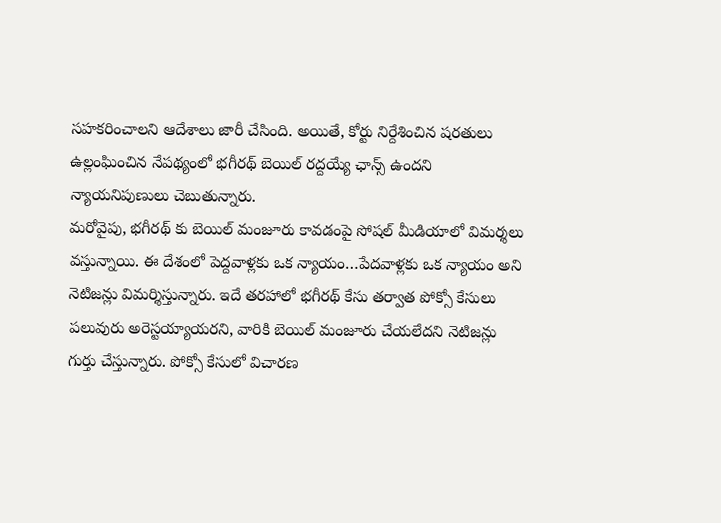సహకరించాలని ఆదేశాలు జారీ చేసింది. అయితే, కోర్టు నిర్దేశించిన షరతులు ఉల్లంఘించిన నేపథ్యంలో భగీరథ్ బెయిల్ రద్దయ్యే ఛాన్స్ ఉందని న్యాయనిపుణులు చెబుతున్నారు.
మరోవైపు, భగీరథ్ కు బెయిల్ మంజూరు కావడంపై సోషల్ మీడియాలో విమర్శలు వస్తున్నాయి. ఈ దేశంలో పెద్దవాళ్లకు ఒక న్యాయం…పేదవాళ్లకు ఒక న్యాయం అని నెటిజన్లు విమర్శిస్తున్నారు. ఇదే తరహాలో భగీరథ్ కేసు తర్వాత పోక్సో కేసులు పలువురు అరెస్టయ్యాయరని, వారికి బెయిల్ మంజూరు చేయలేదని నెటిజన్లు గుర్తు చేస్తున్నారు. పోక్సో కేసులో విచారణ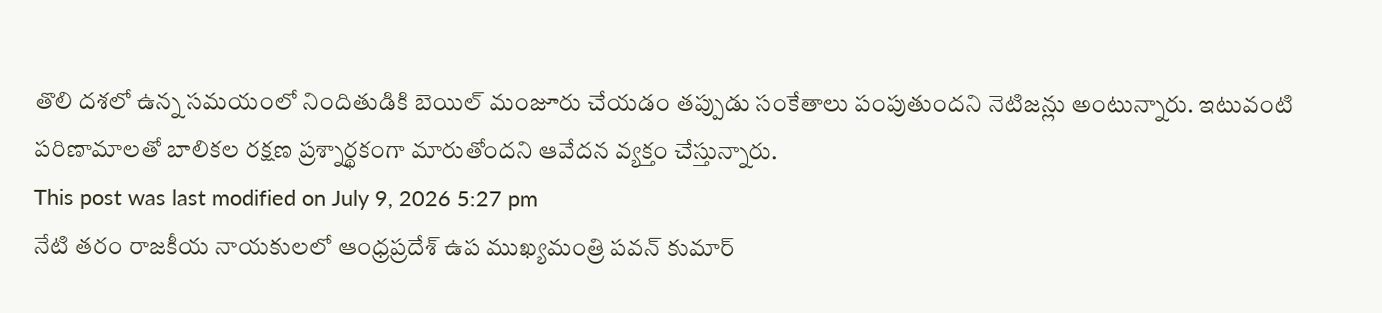తొలి దశలో ఉన్న సమయంలో నిందితుడికి బెయిల్ మంజూరు చేయడం తప్పుడు సంకేతాలు పంపుతుందని నెటిజన్లు అంటున్నారు. ఇటువంటి పరిణామాలతో బాలికల రక్షణ ప్రశ్నార్థకంగా మారుతోందని ఆవేదన వ్యక్తం చేస్తున్నారు.
This post was last modified on July 9, 2026 5:27 pm
నేటి తరం రాజకీయ నాయకులలో ఆంధ్రప్రదేశ్ ఉప ముఖ్యమంత్రి పవన్ కుమార్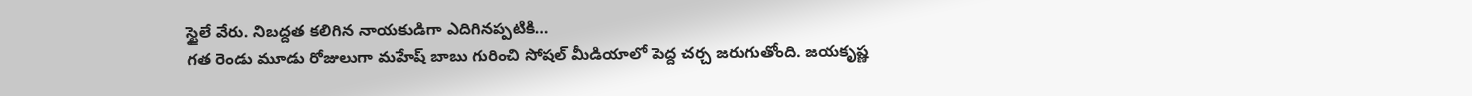స్టైలే వేరు. నిబద్దత కలిగిన నాయకుడిగా ఎదిగినప్పటికి…
గత రెండు మూడు రోజులుగా మహేష్ బాబు గురించి సోషల్ మీడియాలో పెద్ద చర్చ జరుగుతోంది. జయకృష్ణ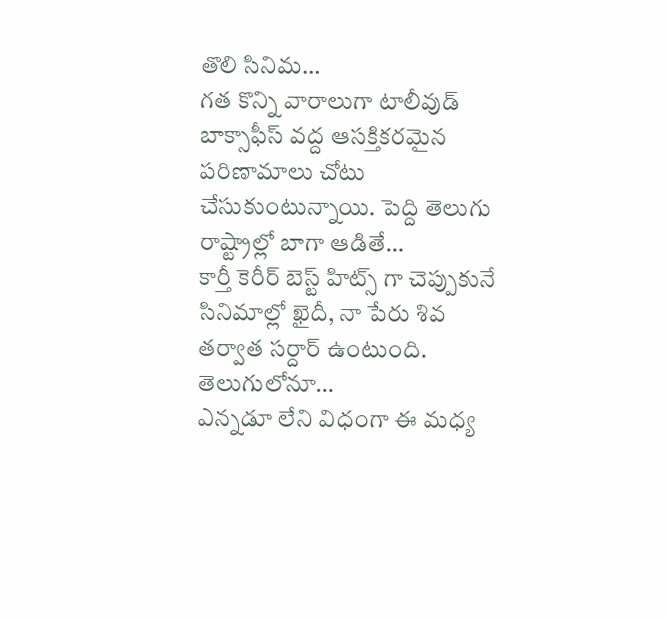తొలి సినిమ…
గత కొన్ని వారాలుగా టాలీవుడ్ బాక్సాఫీస్ వద్ద ఆసక్తికరమైన పరిణామాలు చోటు చేసుకుంటున్నాయి. పెద్ది తెలుగు రాష్ట్రాల్లో బాగా ఆడితే…
కార్తీ కెరీర్ బెస్ట్ హిట్స్ గా చెప్పుకునే సినిమాల్లో ఖైదీ, నా పేరు శివ తర్వాత సర్దార్ ఉంటుంది. తెలుగులోనూ…
ఎన్నడూ లేని విధంగా ఈ మధ్య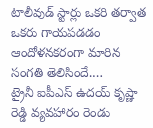టాలీవుడ్ స్టార్లు ఒకరి తర్వాత ఒకరు గాయపడడం ఆందోళనకరంగా మారిన సంగతి తెలిసిందే.…
ట్రైనీ ఐపీఎస్ ఉదయ్ కృష్ణా రెడ్డి వ్యవహారం రెండు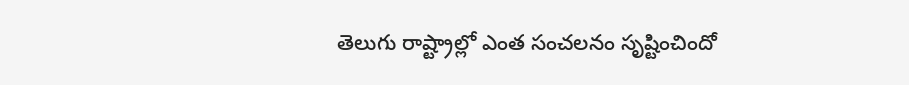తెలుగు రాష్ట్రాల్లో ఎంత సంచలనం సృష్టించిందో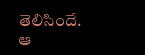తెలిసిందే. ఆ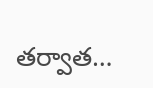తర్వాత…